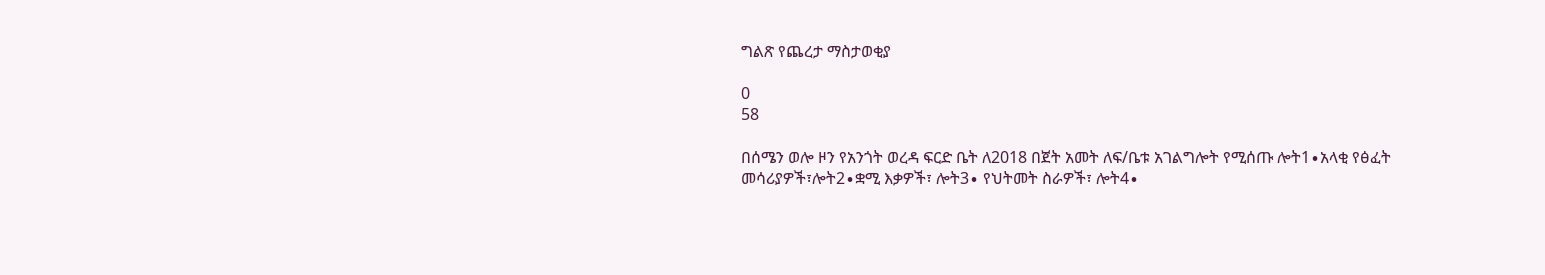ግልጽ የጨረታ ማስታወቂያ

0
58

በሰሜን ወሎ ዞን የአንጎት ወረዳ ፍርድ ቤት ለ2018 በጀት አመት ለፍ/ቤቱ አገልግሎት የሚሰጡ ሎት1∙አላቂ የፅፈት መሳሪያዎች፣ሎት2∙ቋሚ እቃዎች፣ ሎት3∙ የህትመት ስራዎች፣ ሎት4∙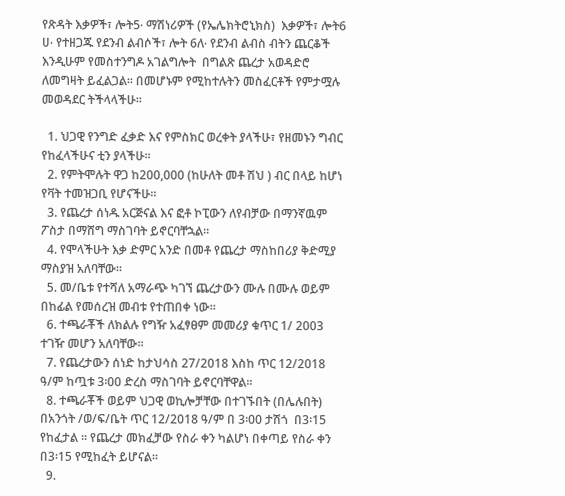የጽዳት እቃዎች፣ ሎት5∙ ማሽነሪዎች (የኤሌክትሮኒክስ)  እቃዎች፣ ሎት6 ሀ∙ የተዘጋጁ የደንብ ልብሶች፣ ሎት 6ለ∙ የደንብ ልብስ ብትን ጨርቆች እንዲሁም የመስተንግዶ አገልግሎት  በግልጽ ጨረታ አወዳድሮ ለመግዛት ይፈልጋል፡፡ በመሆኑም የሚከተሉትን መስፈርቶች የምታሟሉ መወዳደር ትችላላችሁ፡፡

  1. ህጋዊ የንግድ ፈቃድ እና የምስክር ወረቀት ያላችሁ፣ የዘመኑን ግብር የከፈላችሁና ቲን ያላችሁ፡፡
  2. የምትሞሉት ዋጋ ከ200,000 (ከሁለት መቶ ሽህ ) ብር በላይ ከሆነ የቫት ተመዝጋቢ የሆናችሁ፡፡
  3. የጨረታ ሰነዱ አርጅናል እና ፎቶ ኮፒውን ለየብቻው በማንኛዉም ፖስታ በማሸግ ማስገባት ይኖርባቸኋል፡፡
  4. የሞላችሁት እቃ ድምር አንድ በመቶ የጨረታ ማስከበሪያ ቅድሚያ ማስያዝ አለባቸው፡፡
  5. መ/ቤቱ የተሻለ አማራጭ ካገኘ ጨረታውን ሙሉ በሙሉ ወይም በከፊል የመሰረዝ መብቱ የተጠበቀ ነው፡፡
  6. ተጫራቾች ለክልሉ የግዥ አፈፃፀም መመሪያ ቁጥር 1/ 2003 ተገዥ መሆን አለባቸው፡፡
  7. የጨረታውን ሰነድ ከታህሳስ 27/2018 እስከ ጥር 12/2018 ዓ/ም ከጧቱ 3፡00 ድረስ ማስገባት ይኖርባቸዋል፡፡
  8. ተጫራቾች ወይም ህጋዊ ወኪሎቻቸው በተገኙበት (በሌሉበት) በአንጎት /ወ/ፍ/ቤት ጥር 12/2018 ዓ/ም በ 3፡00 ታሽጎ  በ3፡15 የከፈታል ፡፡ የጨረታ መክፈቻው የስራ ቀን ካልሆነ በቀጣይ የስራ ቀን በ3፡15 የሚከፈት ይሆናል፡፡
  9.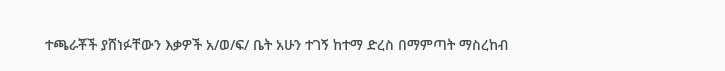ተጫራቾች ያሸነፉቸውን እቃዎች አ/ወ/ፍ/ ቤት አሁን ተገኝ ከተማ ድረስ በማምጣት ማስረከብ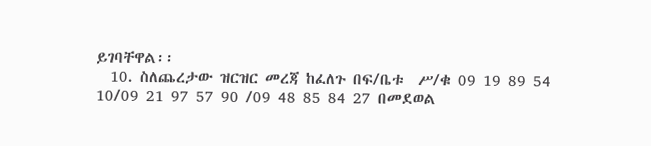ይገባቸዋል፡፡
  10. ስለጨረታው ዝርዝር መረጃ ከፈለጉ በፍ/ቤቱ  ሥ/ቁ 09 19 89 54 10/09 21 97 57 90 /09 48 85 84 27 በመደወል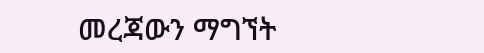መረጃውን ማግኘት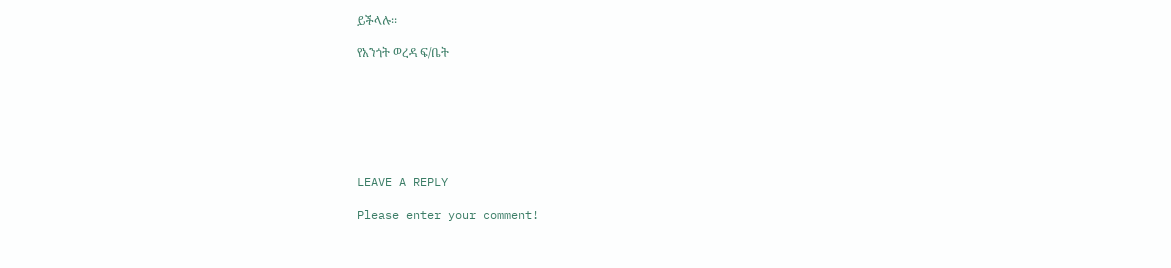ይችላሉ፡፡

የአንጎት ወረዳ ፍ/ቤት







LEAVE A REPLY

Please enter your comment!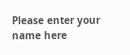Please enter your name here